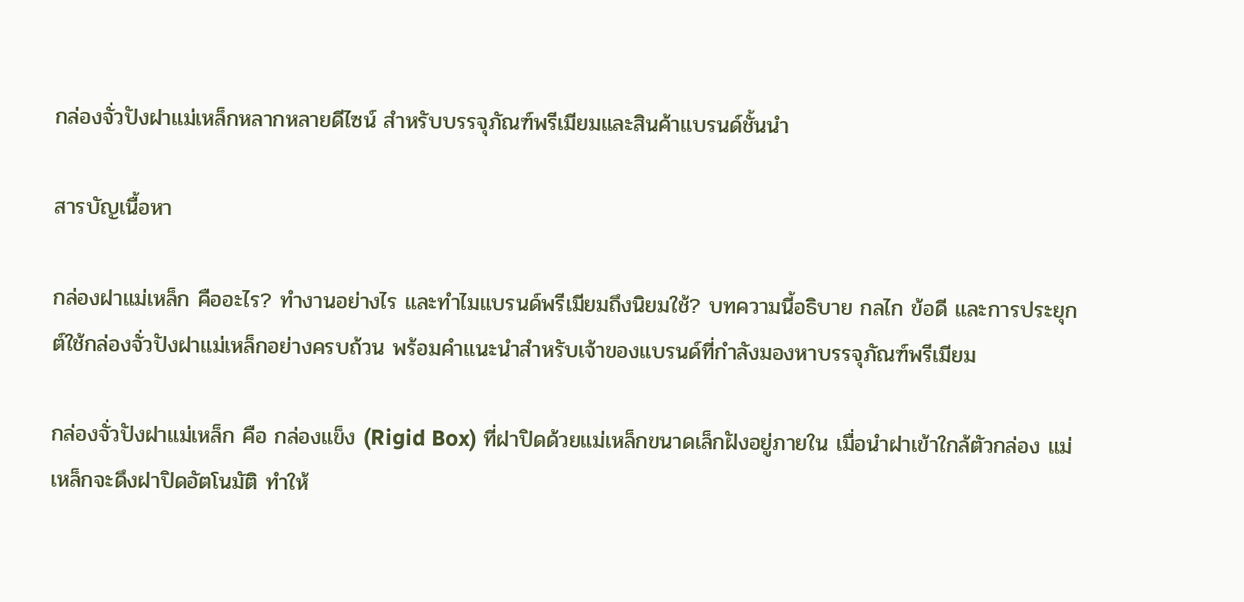กล่องจั่วปังฝาแม่เหล็กหลากหลายดีไซน์ สำหรับบรรจุภัณฑ์พรีเมียมและสินค้าแบรนด์ชั้นนำ

สารบัญเนื้อหา

กล่องฝาแม่เหล็ก คืออะไร? ทำงานอย่างไร และทำไมแบรนด์พรีเมียมถึงนิยมใช้? บทความนี้อธิบาย กลไก ข้อดี และการประยุกต์ใช้กล่องจั่วปังฝาแม่เหล็กอย่างครบถ้วน พร้อมคำแนะนำสำหรับเจ้าของแบรนด์ที่กำลังมองหาบรรจุภัณฑ์พรีเมียม

กล่องจั่วปังฝาแม่เหล็ก คือ กล่องแข็ง (Rigid Box) ที่ฝาปิดด้วยแม่เหล็กขนาดเล็กฝังอยู่ภายใน เมื่อนำฝาเข้าใกล้ตัวกล่อง แม่เหล็กจะดึงฝาปิดอัตโนมัติ ทำให้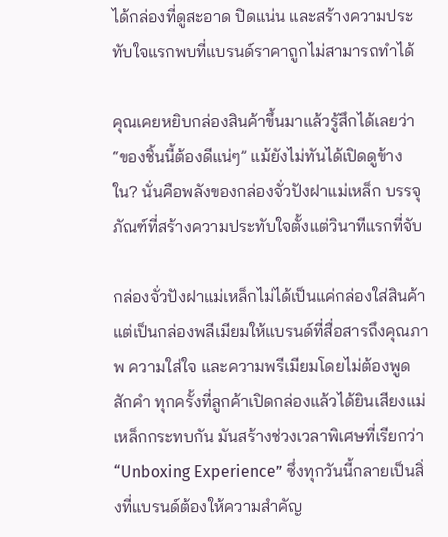ได้กล่องที่ดูสะอาด ปิดแน่น และสร้างความประทับใจแรกพบที่แบรนด์ราคาถูกไม่สามารถทำได้

คุณเคยหยิบกล่องสินค้าขึ้นมาแล้วรู้สึกได้เลยว่า “ของชิ้นนี้ต้องดีแน่ๆ” แม้ยังไม่ทันได้เปิดดูข้างใน? นั่นคือพลังของกล่องจั่วปังฝาแม่เหล็ก บรรจุภัณฑ์ที่สร้างความประทับใจตั้งแต่วินาทีแรกที่จับ

กล่องจั่วปังฝาแม่เหล็กไม่ได้เป็นแค่กล่องใส่สินค้า แต่เป็นกล่องพลีเมียมให้แบรนด์ที่สื่อสารถึงคุณภาพ ความใส่ใจ และความพรีเมียมโดยไม่ต้องพูดสักคำ ทุกครั้งที่ลูกค้าเปิดกล่องแล้วได้ยินเสียงแม่เหล็กกระทบกัน มันสร้างช่วงเวลาพิเศษที่เรียกว่า “Unboxing Experience” ซึ่งทุกวันนี้กลายเป็นสิ่งที่แบรนด์ต้องให้ความสำคัญ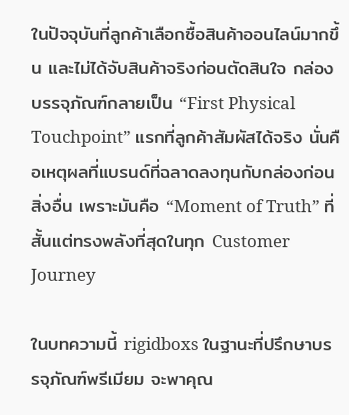ในปัจจุบันที่ลูกค้าเลือกซื้อสินค้าออนไลน์มากขึ้น และไม่ได้จับสินค้าจริงก่อนตัดสินใจ กล่องบรรจุภัณฑ์กลายเป็น “First Physical Touchpoint” แรกที่ลูกค้าสัมผัสได้จริง นั่นคือเหตุผลที่แบรนด์ที่ฉลาดลงทุนกับกล่องก่อนสิ่งอื่น เพราะมันคือ “Moment of Truth” ที่สั้นแต่ทรงพลังที่สุดในทุก Customer Journey

ในบทความนี้ rigidboxs ในฐานะที่ปรึกษาบรรจุภัณฑ์พรีเมียม จะพาคุณ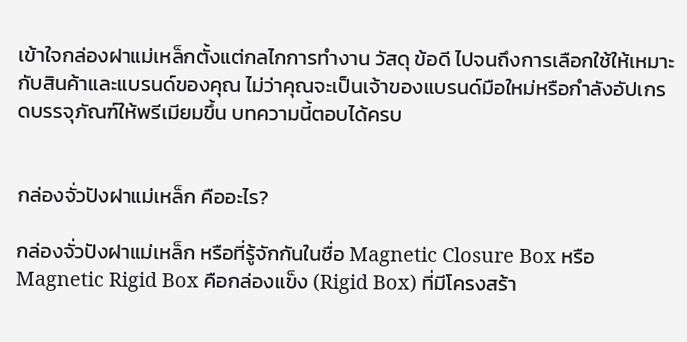เข้าใจกล่องฝาแม่เหล็กตั้งแต่กลไกการทำงาน วัสดุ ข้อดี ไปจนถึงการเลือกใช้ให้เหมาะกับสินค้าและแบรนด์ของคุณ ไม่ว่าคุณจะเป็นเจ้าของแบรนด์มือใหม่หรือกำลังอัปเกรดบรรจุภัณฑ์ให้พรีเมียมขึ้น บทความนี้ตอบได้ครบ


กล่องจั่วปังฝาแม่เหล็ก คืออะไร?

กล่องจั่วปังฝาแม่เหล็ก หรือที่รู้จักกันในชื่อ Magnetic Closure Box หรือ Magnetic Rigid Box คือกล่องแข็ง (Rigid Box) ที่มีโครงสร้า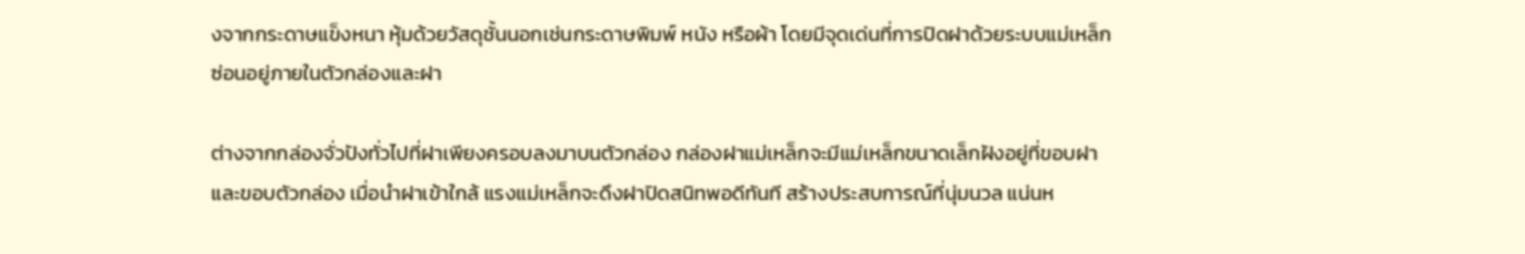งจากกระดาษแข็งหนา หุ้มด้วยวัสดุชั้นนอกเช่นกระดาษพิมพ์ หนัง หรือผ้า โดยมีจุดเด่นที่การปิดฝาด้วยระบบแม่เหล็กซ่อนอยู่ภายในตัวกล่องและฝา

ต่างจากกล่องจั่วปังทั่วไปที่ฝาเพียงครอบลงมาบนตัวกล่อง กล่องฝาแม่เหล็กจะมีแม่เหล็กขนาดเล็กฝังอยู่ที่ขอบฝาและขอบตัวกล่อง เมื่อนำฝาเข้าใกล้ แรงแม่เหล็กจะดึงฝาปิดสนิทพอดีทันที สร้างประสบการณ์ที่นุ่มนวล แน่นห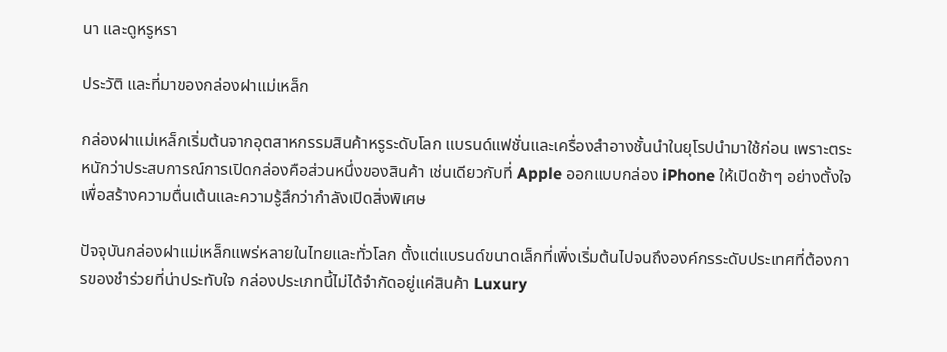นา และดูหรูหรา

ประวัติ และที่มาของกล่องฝาแม่เหล็ก

กล่องฝาแม่เหล็กเริ่มต้นจากอุตสาหกรรมสินค้าหรูระดับโลก แบรนด์แฟชั่นและเครื่องสำอางชั้นนำในยุโรปนำมาใช้ก่อน เพราะตระหนักว่าประสบการณ์การเปิดกล่องคือส่วนหนึ่งของสินค้า เช่นเดียวกับที่ Apple ออกแบบกล่อง iPhone ให้เปิดช้าๆ อย่างตั้งใจ เพื่อสร้างความตื่นเต้นและความรู้สึกว่ากำลังเปิดสิ่งพิเศษ

ปัจจุบันกล่องฝาแม่เหล็กแพร่หลายในไทยและทั่วโลก ตั้งแต่แบรนด์ขนาดเล็กที่เพิ่งเริ่มต้นไปจนถึงองค์กรระดับประเทศที่ต้องการของชำร่วยที่น่าประทับใจ กล่องประเภทนี้ไม่ได้จำกัดอยู่แค่สินค้า Luxury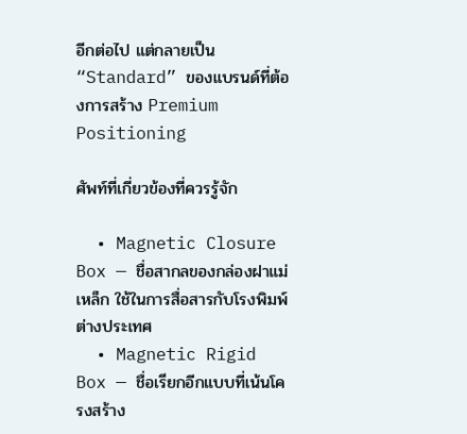อีกต่อไป แต่กลายเป็น “Standard” ของแบรนด์ที่ต้องการสร้าง Premium Positioning

ศัพท์ที่เกี่ยวข้องที่ควรรู้จัก

  • Magnetic Closure Box — ชื่อสากลของกล่องฝาแม่เหล็ก ใช้ในการสื่อสารกับโรงพิมพ์ต่างประเทศ
  • Magnetic Rigid Box — ชื่อเรียกอีกแบบที่เน้นโครงสร้าง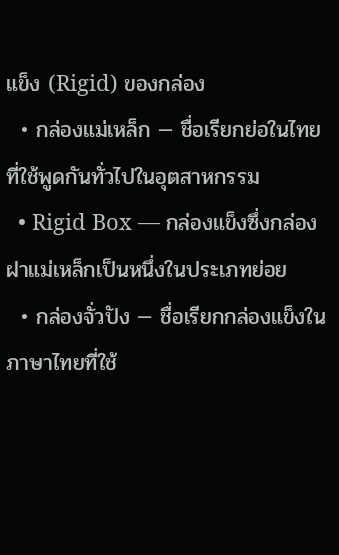แข็ง (Rigid) ของกล่อง
  • กล่องแม่เหล็ก — ชื่อเรียกย่อในไทย ที่ใช้พูดกันทั่วไปในอุตสาหกรรม
  • Rigid Box — กล่องแข็งซึ่งกล่องฝาแม่เหล็กเป็นหนึ่งในประเภทย่อย
  • กล่องจั่วปัง — ชื่อเรียกกล่องแข็งในภาษาไทยที่ใช้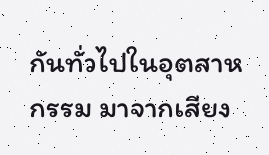กันทั่วไปในอุตสาหกรรม มาจากเสียง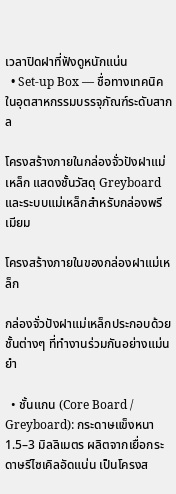เวลาปิดฝาที่ฟังดูหนักแน่น
  • Set-up Box — ชื่อทางเทคนิคในอุตสาหกรรมบรรจุภัณฑ์ระดับสากล

โครงสร้างภายในกล่องจั่วปังฝาแม่เหล็ก แสดงชั้นวัสดุ Greyboard และระบบแม่เหล็กสำหรับกล่องพรีเมียม

โครงสร้างภายในของกล่องฝาแม่เหล็ก

กล่องจั่วปังฝาแม่เหล็กประกอบด้วยชั้นต่างๆ ที่ทำงานร่วมกันอย่างแม่นยำ

  • ชั้นแกน (Core Board / Greyboard): กระดาษแข็งหนา 1.5–3 มิลลิเมตร ผลิตจากเยื่อกระดาษรีไซเคิลอัดแน่น เป็นโครงส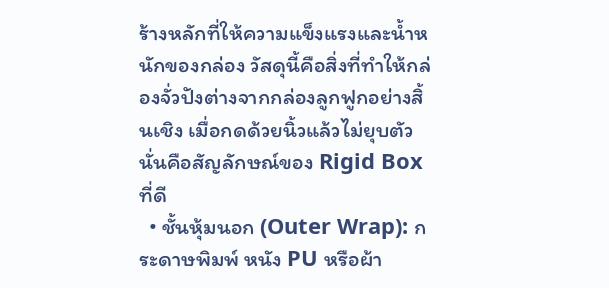ร้างหลักที่ให้ความแข็งแรงและน้ำหนักของกล่อง วัสดุนี้คือสิ่งที่ทำให้กล่องจั่วปังต่างจากกล่องลูกฟูกอย่างสิ้นเชิง เมื่อกดด้วยนิ้วแล้วไม่ยุบตัว นั่นคือสัญลักษณ์ของ Rigid Box ที่ดี
  • ชั้นหุ้มนอก (Outer Wrap): กระดาษพิมพ์ หนัง PU หรือผ้า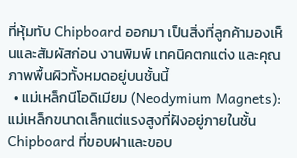ที่หุ้มทับ Chipboard ออกมา เป็นสิ่งที่ลูกค้ามองเห็นและสัมผัสก่อน งานพิมพ์ เทคนิคตกแต่ง และคุณภาพพื้นผิวทั้งหมดอยู่บนชั้นนี้
  • แม่เหล็กนีโอดิเมียม (Neodymium Magnets): แม่เหล็กขนาดเล็กแต่แรงสูงที่ฝังอยู่ภายในชั้น Chipboard ที่ขอบฝาและขอบ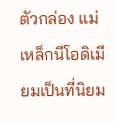ตัวกล่อง แม่เหล็กนีโอดิเมียมเป็นที่นิยม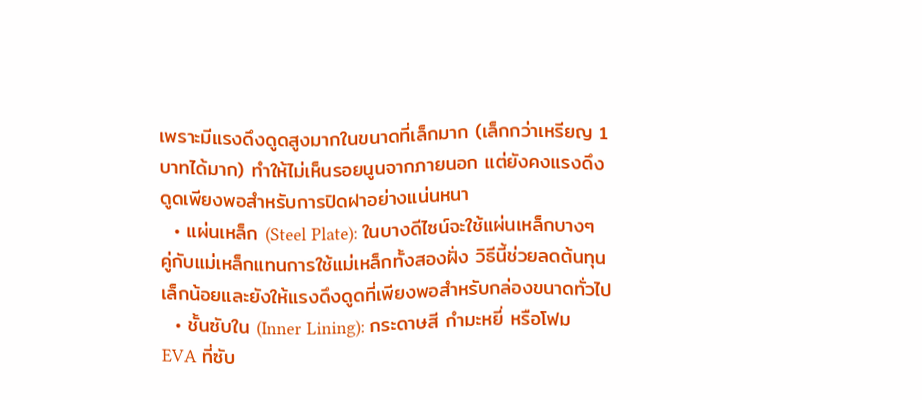เพราะมีแรงดึงดูดสูงมากในขนาดที่เล็กมาก (เล็กกว่าเหรียญ 1 บาทได้มาก) ทำให้ไม่เห็นรอยนูนจากภายนอก แต่ยังคงแรงดึงดูดเพียงพอสำหรับการปิดฝาอย่างแน่นหนา
  • แผ่นเหล็ก (Steel Plate): ในบางดีไซน์จะใช้แผ่นเหล็กบางๆ คู่กับแม่เหล็กแทนการใช้แม่เหล็กทั้งสองฝั่ง วิธีนี้ช่วยลดต้นทุนเล็กน้อยและยังให้แรงดึงดูดที่เพียงพอสำหรับกล่องขนาดทั่วไป
  • ชั้นซับใน (Inner Lining): กระดาษสี กำมะหยี่ หรือโฟม EVA ที่ซับ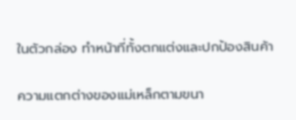ในตัวกล่อง ทำหน้าที่ทั้งตกแต่งและปกป้องสินค้า

ความแตกต่างของแม่เหล็กตามขนา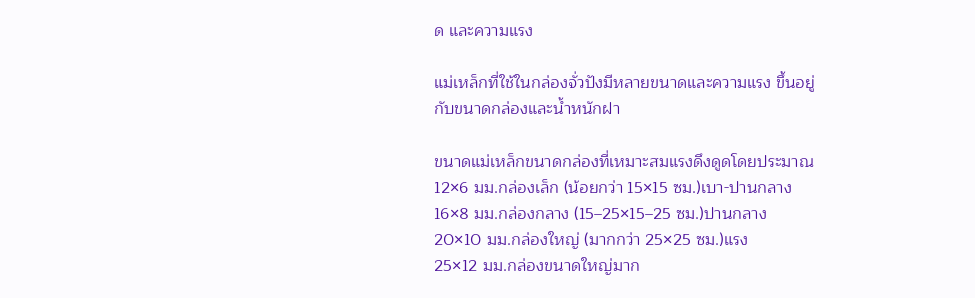ด และความแรง

แม่เหล็กที่ใช้ในกล่องจั่วปังมีหลายขนาดและความแรง ขึ้นอยู่กับขนาดกล่องและน้ำหนักฝา

ขนาดแม่เหล็กขนาดกล่องที่เหมาะสมแรงดึงดูดโดยประมาณ
12×6 มม.กล่องเล็ก (น้อยกว่า 15×15 ซม.)เบา-ปานกลาง
16×8 มม.กล่องกลาง (15–25×15–25 ซม.)ปานกลาง
20×10 มม.กล่องใหญ่ (มากกว่า 25×25 ซม.)แรง
25×12 มม.กล่องขนาดใหญ่มาก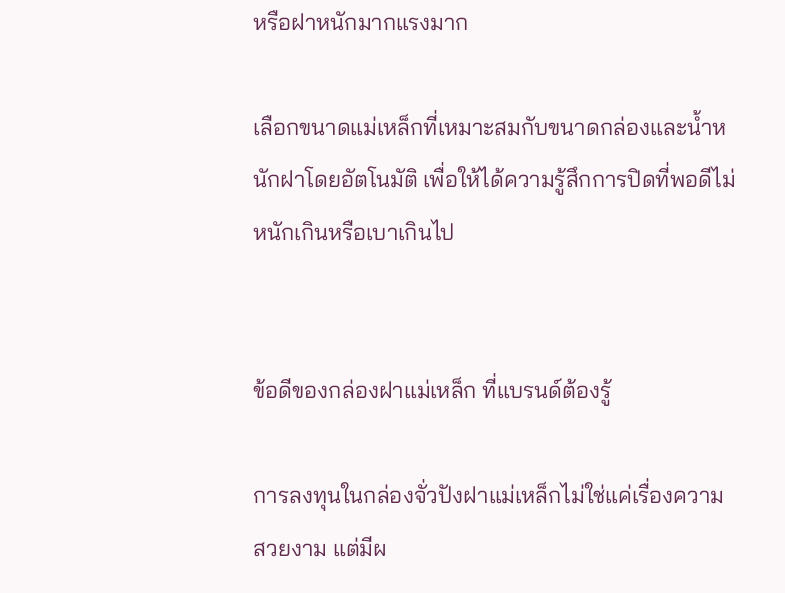หรือฝาหนักมากแรงมาก

เลือกขนาดแม่เหล็กที่เหมาะสมกับขนาดกล่องและน้ำหนักฝาโดยอัตโนมัติ เพื่อให้ได้ความรู้สึกการปิดที่พอดีไม่หนักเกินหรือเบาเกินไป


ข้อดีของกล่องฝาแม่เหล็ก ที่แบรนด์ต้องรู้

การลงทุนในกล่องจั่วปังฝาแม่เหล็กไม่ใช่แค่เรื่องความสวยงาม แต่มีผ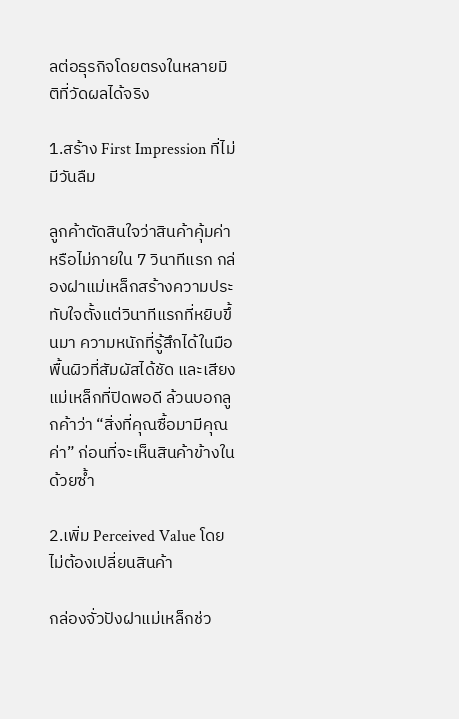ลต่อธุรกิจโดยตรงในหลายมิติที่วัดผลได้จริง

1.สร้าง First Impression ที่ไม่มีวันลืม

ลูกค้าตัดสินใจว่าสินค้าคุ้มค่าหรือไม่ภายใน 7 วินาทีแรก กล่องฝาแม่เหล็กสร้างความประทับใจตั้งแต่วินาทีแรกที่หยิบขึ้นมา ความหนักที่รู้สึกได้ในมือ พื้นผิวที่สัมผัสได้ชัด และเสียงแม่เหล็กที่ปิดพอดี ล้วนบอกลูกค้าว่า “สิ่งที่คุณซื้อมามีคุณค่า” ก่อนที่จะเห็นสินค้าข้างในด้วยซ้ำ

2.เพิ่ม Perceived Value โดยไม่ต้องเปลี่ยนสินค้า

กล่องจั่วปังฝาแม่เหล็กช่ว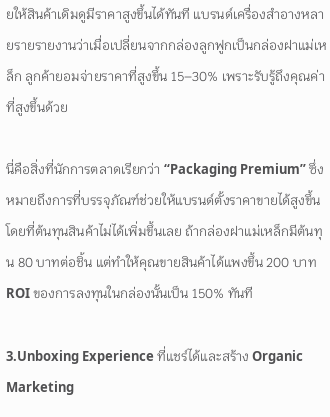ยให้สินค้าเดิมดูมีราคาสูงขึ้นได้ทันที แบรนด์เครื่องสำอางหลายรายรายงานว่าเมื่อเปลี่ยนจากกล่องลูกฟูกเป็นกล่องฝาแม่เหล็ก ลูกค้ายอมจ่ายราคาที่สูงขึ้น 15–30% เพราะรับรู้ถึงคุณค่าที่สูงขึ้นด้วย

นี่คือสิ่งที่นักการตลาดเรียกว่า “Packaging Premium” ซึ่งหมายถึงการที่บรรจุภัณฑ์ช่วยให้แบรนด์ตั้งราคาขายได้สูงขึ้นโดยที่ต้นทุนสินค้าไม่ได้เพิ่มขึ้นเลย ถ้ากล่องฝาแม่เหล็กมีต้นทุน 80 บาทต่อชิ้น แต่ทำให้คุณขายสินค้าได้แพงขึ้น 200 บาท ROI ของการลงทุนในกล่องนั้นเป็น 150% ทันที

3.Unboxing Experience ที่แชร์ได้และสร้าง Organic Marketing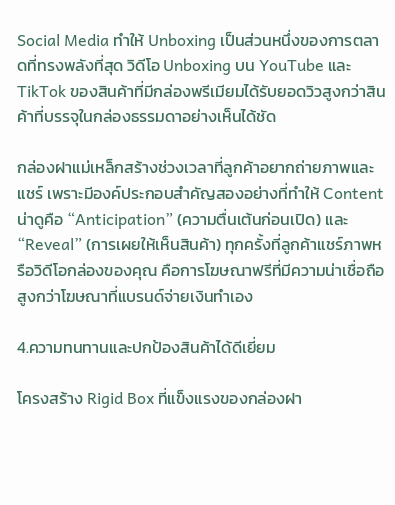Social Media ทำให้ Unboxing เป็นส่วนหนึ่งของการตลาดที่ทรงพลังที่สุด วิดีโอ Unboxing บน YouTube และ TikTok ของสินค้าที่มีกล่องพรีเมียมได้รับยอดวิวสูงกว่าสินค้าที่บรรจุในกล่องธรรมดาอย่างเห็นได้ชัด

กล่องฝาแม่เหล็กสร้างช่วงเวลาที่ลูกค้าอยากถ่ายภาพและแชร์ เพราะมีองค์ประกอบสำคัญสองอย่างที่ทำให้ Content น่าดูคือ “Anticipation” (ความตื่นเต้นก่อนเปิด) และ “Reveal” (การเผยให้เห็นสินค้า) ทุกครั้งที่ลูกค้าแชร์ภาพหรือวิดีโอกล่องของคุณ คือการโฆษณาฟรีที่มีความน่าเชื่อถือสูงกว่าโฆษณาที่แบรนด์จ่ายเงินทำเอง

4.ความทนทานและปกป้องสินค้าได้ดีเยี่ยม

โครงสร้าง Rigid Box ที่แข็งแรงของกล่องฝา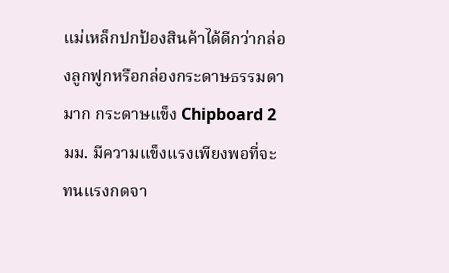แม่เหล็กปกป้องสินค้าได้ดีกว่ากล่องลูกฟูกหรือกล่องกระดาษธรรมดามาก กระดาษแข็ง Chipboard 2 มม. มีความแข็งแรงเพียงพอที่จะทนแรงกดจา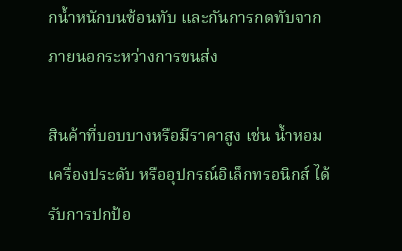กน้ำหนักบนซ้อนทับ และกันการกดทับจากภายนอกระหว่างการขนส่ง

สินค้าที่บอบบางหรือมีราคาสูง เช่น น้ำหอม เครื่องประดับ หรืออุปกรณ์อิเล็กทรอนิกส์ ได้รับการปกป้อ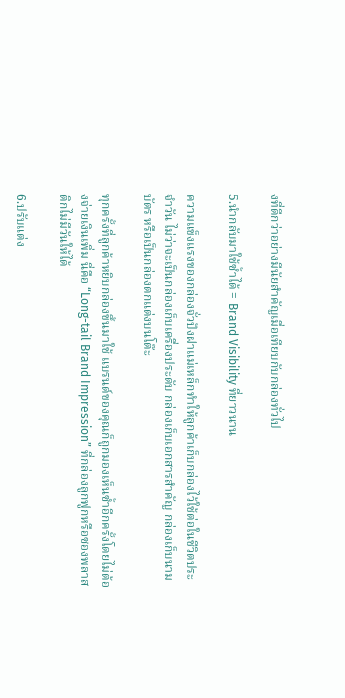งที่ดีกว่าอย่างมีนัยสำคัญเมื่อเทียบกับกล่องทั่วไป

5.นำกลับมาใช้ซ้ำได้ = Brand Visibility ที่ยาวนาน

ความแข็งแรงของกล่องจั่วปังฝาแม่เหล็กทำให้ลูกค้าเก็บกล่องไว้ใช้ต่อในชีวิตประจำวัน ไม่ว่าจะเป็นกล่องเก็บเครื่องประดับ กล่องเก็บเอกสารสำคัญ กล่องเก็บนามบัตร หรือเป็นกล่องตกแต่งบนโต๊ะ

ทุกครั้งที่ลูกค้าหยิบกล่องขึ้นมาใช้ แบรนด์ของคุณก็ถูกมองเห็นซ้ำอีกครั้งโดยไม่ต้องจ่ายเงินเพิ่ม นี่คือ “Long-tail Brand Impression” ที่กล่องลูกฟูกหรือซองพลาสติกไม่มีวันให้ได้

6.ปรับแต่ง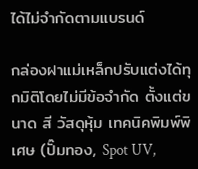ได้ไม่จำกัดตามแบรนด์

กล่องฝาแม่เหล็กปรับแต่งได้ทุกมิติโดยไม่มีข้อจำกัด ตั้งแต่ขนาด สี วัสดุหุ้ม เทคนิคพิมพ์พิเศษ (ปั๊มทอง, Spot UV,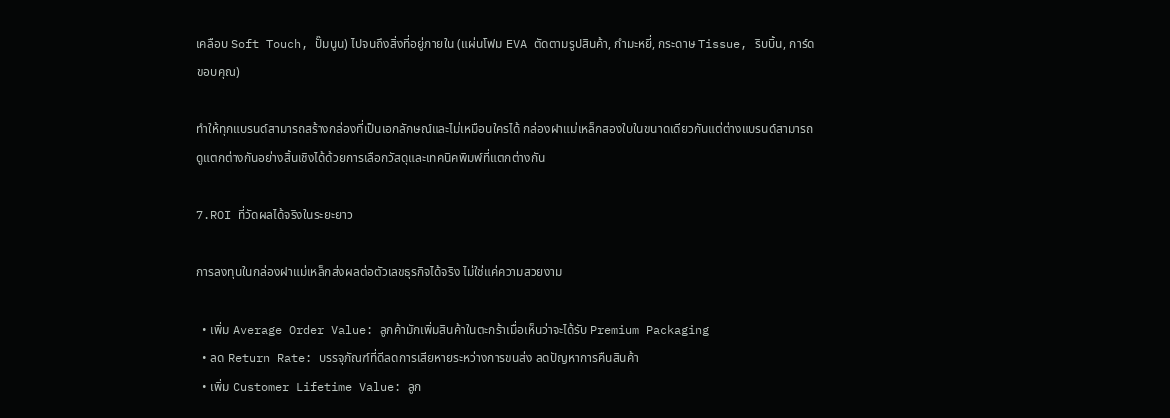เคลือบ Soft Touch, ปั๊มนูน) ไปจนถึงสิ่งที่อยู่ภายใน (แผ่นโฟม EVA ตัดตามรูปสินค้า, กำมะหยี่, กระดาษ Tissue, ริบบิ้น, การ์ดขอบคุณ)

ทำให้ทุกแบรนด์สามารถสร้างกล่องที่เป็นเอกลักษณ์และไม่เหมือนใครได้ กล่องฝาแม่เหล็กสองใบในขนาดเดียวกันแต่ต่างแบรนด์สามารถดูแตกต่างกันอย่างสิ้นเชิงได้ด้วยการเลือกวัสดุและเทคนิคพิมพ์ที่แตกต่างกัน

7.ROI ที่วัดผลได้จริงในระยะยาว

การลงทุนในกล่องฝาแม่เหล็กส่งผลต่อตัวเลขธุรกิจได้จริง ไม่ใช่แค่ความสวยงาม

  • เพิ่ม Average Order Value: ลูกค้ามักเพิ่มสินค้าในตะกร้าเมื่อเห็นว่าจะได้รับ Premium Packaging
  • ลด Return Rate: บรรจุภัณฑ์ที่ดีลดการเสียหายระหว่างการขนส่ง ลดปัญหาการคืนสินค้า
  • เพิ่ม Customer Lifetime Value: ลูก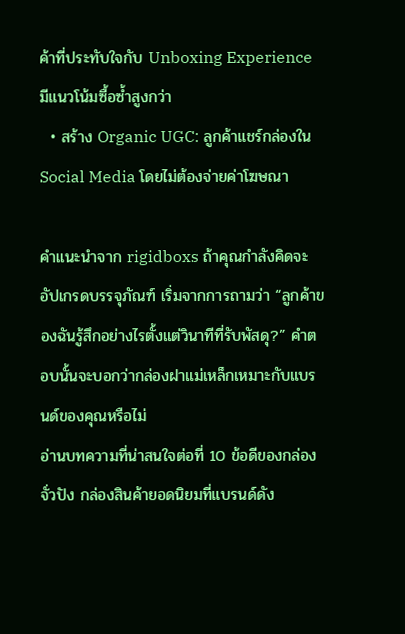ค้าที่ประทับใจกับ Unboxing Experience มีแนวโน้มซื้อซ้ำสูงกว่า
  • สร้าง Organic UGC: ลูกค้าแชร์กล่องใน Social Media โดยไม่ต้องจ่ายค่าโฆษณา

คำแนะนำจาก rigidboxs ถ้าคุณกำลังคิดจะอัปเกรดบรรจุภัณฑ์ เริ่มจากการถามว่า “ลูกค้าของฉันรู้สึกอย่างไรตั้งแต่วินาทีที่รับพัสดุ?” คำตอบนั้นจะบอกว่ากล่องฝาแม่เหล็กเหมาะกับแบรนด์ของคุณหรือไม่
อ่านบทความที่น่าสนใจต่อที่ 10 ข้อดีของกล่องจั่วปัง กล่องสินค้ายอดนิยมที่แบรนด์ดัง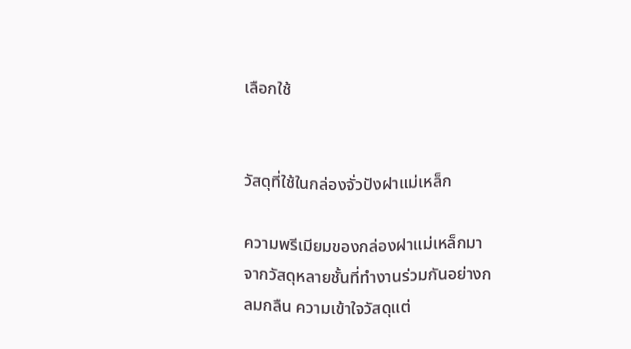เลือกใช้


วัสดุที่ใช้ในกล่องจั่วปังฝาแม่เหล็ก

ความพรีเมียมของกล่องฝาแม่เหล็กมาจากวัสดุหลายชั้นที่ทำงานร่วมกันอย่างกลมกลืน ความเข้าใจวัสดุแต่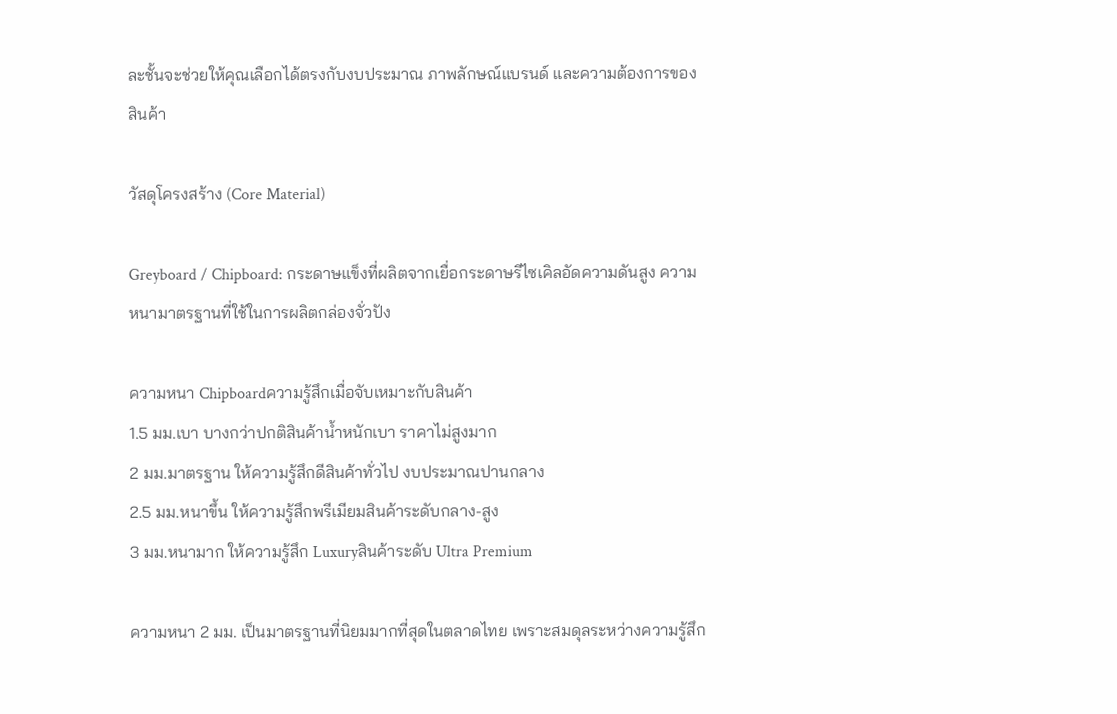ละชั้นจะช่วยให้คุณเลือกได้ตรงกับงบประมาณ ภาพลักษณ์แบรนด์ และความต้องการของสินค้า

วัสดุโครงสร้าง (Core Material)

Greyboard / Chipboard: กระดาษแข็งที่ผลิตจากเยื่อกระดาษรีไซเคิลอัดความดันสูง ความหนามาตรฐานที่ใช้ในการผลิตกล่องจั่วปัง

ความหนา Chipboardความรู้สึกเมื่อจับเหมาะกับสินค้า
1.5 มม.เบา บางกว่าปกติสินค้าน้ำหนักเบา ราคาไม่สูงมาก
2 มม.มาตรฐาน ให้ความรู้สึกดีสินค้าทั่วไป งบประมาณปานกลาง
2.5 มม.หนาขึ้น ให้ความรู้สึกพรีเมียมสินค้าระดับกลาง-สูง
3 มม.หนามาก ให้ความรู้สึก Luxuryสินค้าระดับ Ultra Premium

ความหนา 2 มม. เป็นมาตรฐานที่นิยมมากที่สุดในตลาดไทย เพราะสมดุลระหว่างความรู้สึก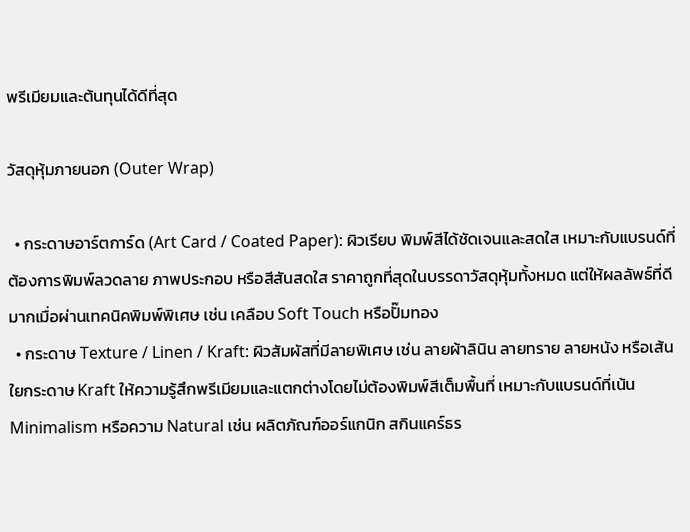พรีเมียมและต้นทุนได้ดีที่สุด

วัสดุหุ้มภายนอก (Outer Wrap)

  • กระดาษอาร์ตการ์ด (Art Card / Coated Paper): ผิวเรียบ พิมพ์สีได้ชัดเจนและสดใส เหมาะกับแบรนด์ที่ต้องการพิมพ์ลวดลาย ภาพประกอบ หรือสีสันสดใส ราคาถูกที่สุดในบรรดาวัสดุหุ้มทั้งหมด แต่ให้ผลลัพธ์ที่ดีมากเมื่อผ่านเทคนิคพิมพ์พิเศษ เช่น เคลือบ Soft Touch หรือปั๊มทอง
  • กระดาษ Texture / Linen / Kraft: ผิวสัมผัสที่มีลายพิเศษ เช่น ลายผ้าลินิน ลายทราย ลายหนัง หรือเส้นใยกระดาษ Kraft ให้ความรู้สึกพรีเมียมและแตกต่างโดยไม่ต้องพิมพ์สีเต็มพื้นที่ เหมาะกับแบรนด์ที่เน้น Minimalism หรือความ Natural เช่น ผลิตภัณฑ์ออร์แกนิก สกินแคร์ธร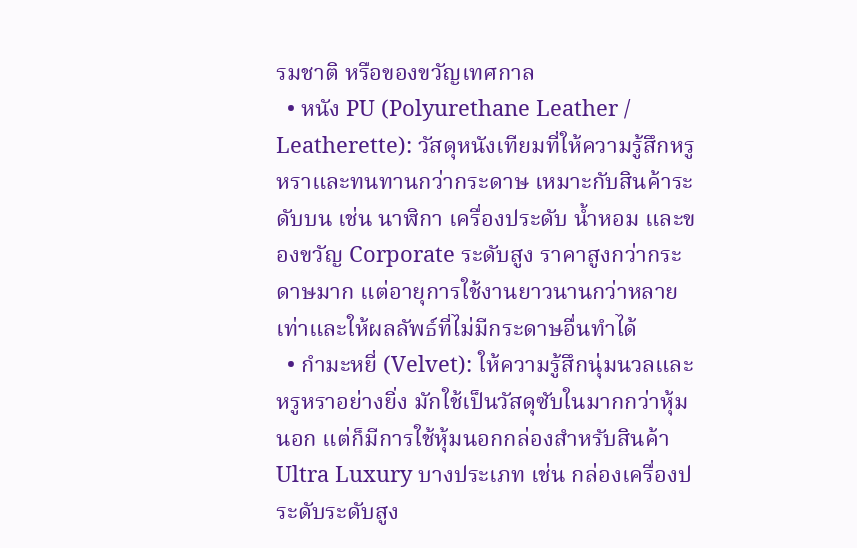รมชาติ หรือของขวัญเทศกาล
  • หนัง PU (Polyurethane Leather / Leatherette): วัสดุหนังเทียมที่ให้ความรู้สึกหรูหราและทนทานกว่ากระดาษ เหมาะกับสินค้าระดับบน เช่น นาฬิกา เครื่องประดับ น้ำหอม และของขวัญ Corporate ระดับสูง ราคาสูงกว่ากระดาษมาก แต่อายุการใช้งานยาวนานกว่าหลายเท่าและให้ผลลัพธ์ที่ไม่มีกระดาษอื่นทำได้
  • กำมะหยี่ (Velvet): ให้ความรู้สึกนุ่มนวลและหรูหราอย่างยิ่ง มักใช้เป็นวัสดุซับในมากกว่าหุ้มนอก แต่ก็มีการใช้หุ้มนอกกล่องสำหรับสินค้า Ultra Luxury บางประเภท เช่น กล่องเครื่องประดับระดับสูง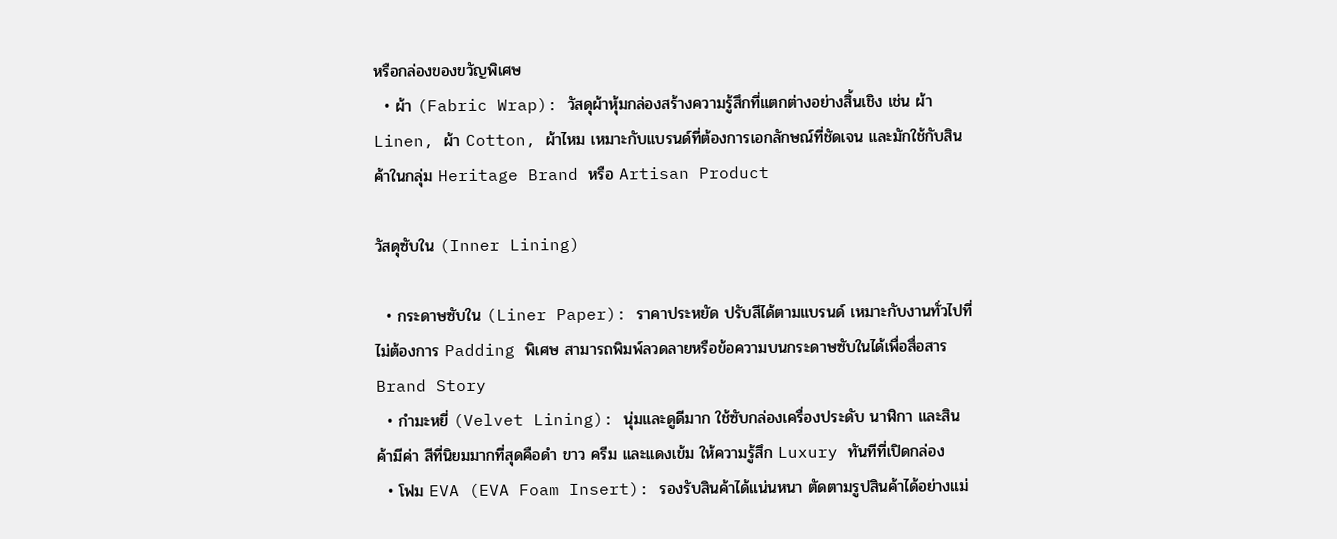หรือกล่องของขวัญพิเศษ
  • ผ้า (Fabric Wrap): วัสดุผ้าหุ้มกล่องสร้างความรู้สึกที่แตกต่างอย่างสิ้นเชิง เช่น ผ้า Linen, ผ้า Cotton, ผ้าไหม เหมาะกับแบรนด์ที่ต้องการเอกลักษณ์ที่ชัดเจน และมักใช้กับสินค้าในกลุ่ม Heritage Brand หรือ Artisan Product

วัสดุซับใน (Inner Lining)

  • กระดาษซับใน (Liner Paper): ราคาประหยัด ปรับสีได้ตามแบรนด์ เหมาะกับงานทั่วไปที่ไม่ต้องการ Padding พิเศษ สามารถพิมพ์ลวดลายหรือข้อความบนกระดาษซับในได้เพื่อสื่อสาร Brand Story
  • กำมะหยี่ (Velvet Lining): นุ่มและดูดีมาก ใช้ซับกล่องเครื่องประดับ นาฬิกา และสินค้ามีค่า สีที่นิยมมากที่สุดคือดำ ขาว ครีม และแดงเข้ม ให้ความรู้สึก Luxury ทันทีที่เปิดกล่อง
  • โฟม EVA (EVA Foam Insert): รองรับสินค้าได้แน่นหนา ตัดตามรูปสินค้าได้อย่างแม่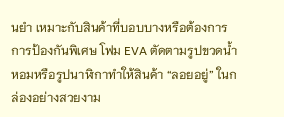นยำ เหมาะกับสินค้าที่บอบบางหรือต้องการการป้องกันพิเศษ โฟม EVA ตัดตามรูปขวดน้ำหอมหรือรูปนาฬิกาทำให้สินค้า “ลอยอยู่” ในกล่องอย่างสวยงาม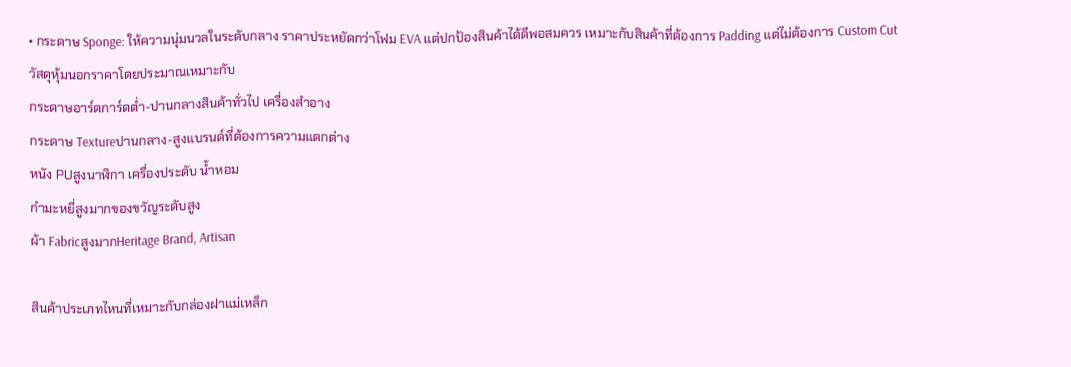• กระดาษ Sponge: ให้ความนุ่มนวลในระดับกลาง ราคาประหยัดกว่าโฟม EVA แต่ปกป้องสินค้าได้ดีพอสมควร เหมาะกับสินค้าที่ต้องการ Padding แต่ไม่ต้องการ Custom Cut
วัสดุหุ้มนอกราคาโดยประมาณเหมาะกับ
กระดาษอาร์ตการ์ดต่ำ-ปานกลางสินค้าทั่วไป เครื่องสำอาง
กระดาษ Textureปานกลาง-สูงแบรนด์ที่ต้องการความแตกต่าง
หนัง PUสูงนาฬิกา เครื่องประดับ น้ำหอม
กำมะหยี่สูงมากของขวัญระดับสูง
ผ้า FabricสูงมากHeritage Brand, Artisan

สินค้าประเภทไหนที่เหมาะกับกล่องฝาแม่เหล็ก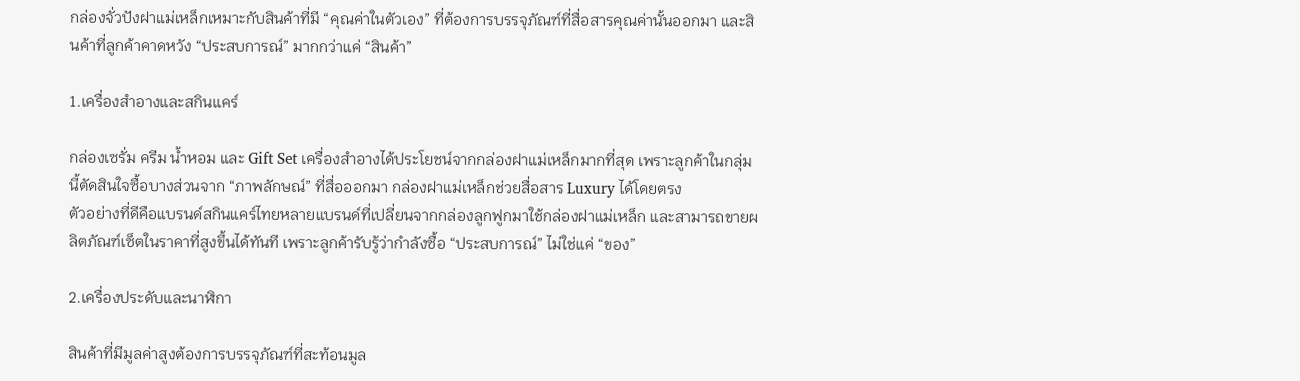กล่องจั่วปังฝาแม่เหล็กเหมาะกับสินค้าที่มี “คุณค่าในตัวเอง” ที่ต้องการบรรจุภัณฑ์ที่สื่อสารคุณค่านั้นออกมา และสินค้าที่ลูกค้าคาดหวัง “ประสบการณ์” มากกว่าแค่ “สินค้า”

1.เครื่องสำอางและสกินแคร์

กล่องเซรั่ม ครีม น้ำหอม และ Gift Set เครื่องสำอางได้ประโยชน์จากกล่องฝาแม่เหล็กมากที่สุด เพราะลูกค้าในกลุ่มนี้ตัดสินใจซื้อบางส่วนจาก “ภาพลักษณ์” ที่สื่อออกมา กล่องฝาแม่เหล็กช่วยสื่อสาร Luxury ได้โดยตรง
ตัวอย่างที่ดีคือแบรนด์สกินแคร์ไทยหลายแบรนด์ที่เปลี่ยนจากกล่องลูกฟูกมาใช้กล่องฝาแม่เหล็ก และสามารถขายผลิตภัณฑ์เซ็ตในราคาที่สูงขึ้นได้ทันที เพราะลูกค้ารับรู้ว่ากำลังซื้อ “ประสบการณ์” ไม่ใช่แค่ “ของ”

2.เครื่องประดับและนาฬิกา

สินค้าที่มีมูลค่าสูงต้องการบรรจุภัณฑ์ที่สะท้อนมูล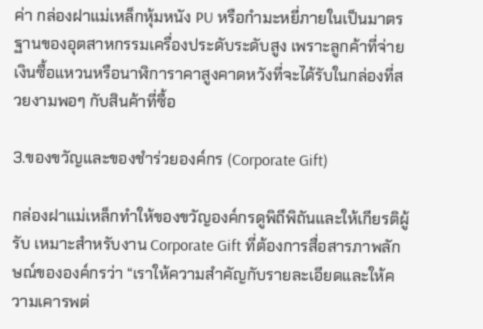ค่า กล่องฝาแม่เหล็กหุ้มหนัง PU หรือกำมะหยี่ภายในเป็นมาตรฐานของอุตสาหกรรมเครื่องประดับระดับสูง เพราะลูกค้าที่จ่ายเงินซื้อแหวนหรือนาฬิการาคาสูงคาดหวังที่จะได้รับในกล่องที่สวยงามพอๆ กับสินค้าที่ซื้อ

3.ของขวัญและของชำร่วยองค์กร (Corporate Gift)

กล่องฝาแม่เหล็กทำให้ของขวัญองค์กรดูพิถีพิถันและให้เกียรติผู้รับ เหมาะสำหรับงาน Corporate Gift ที่ต้องการสื่อสารภาพลักษณ์ขององค์กรว่า “เราให้ความสำคัญกับรายละเอียดและให้ความเคารพต่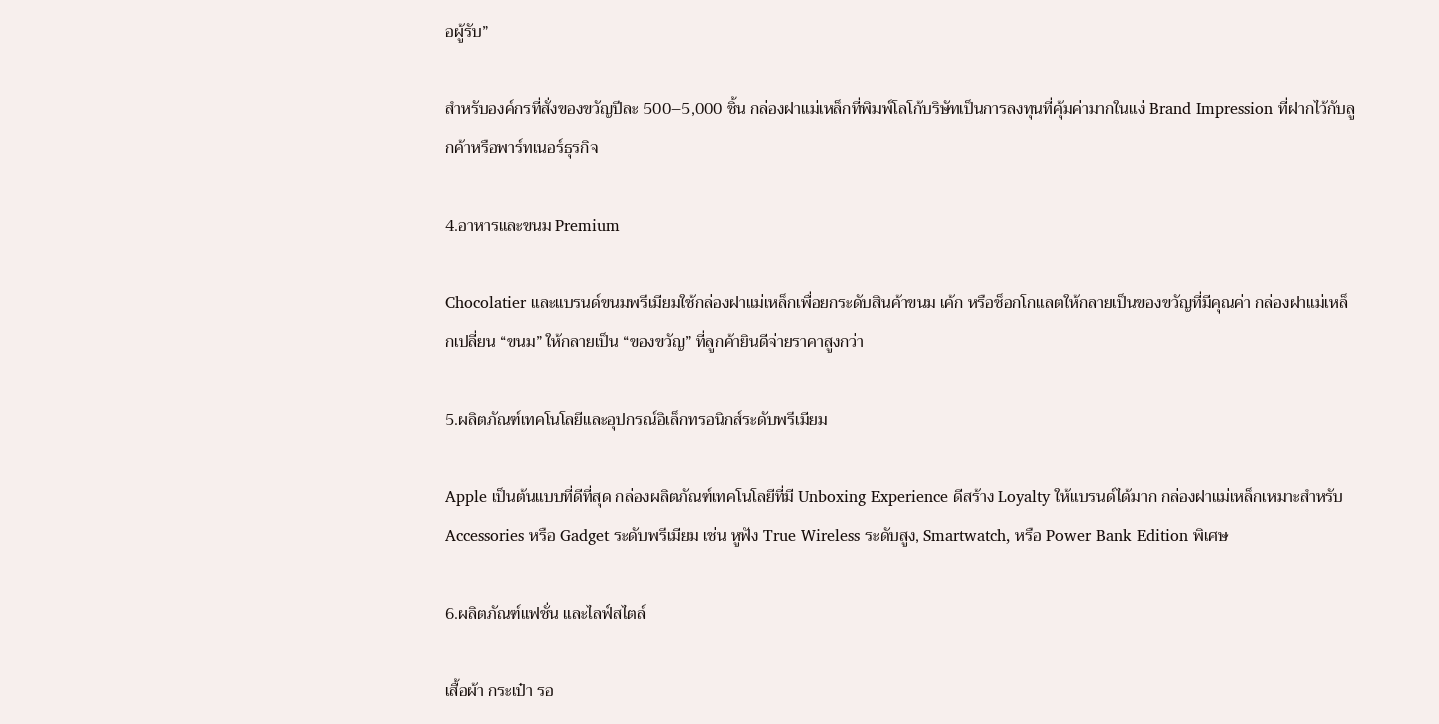อผู้รับ”

สำหรับองค์กรที่สั่งของขวัญปีละ 500–5,000 ชิ้น กล่องฝาแม่เหล็กที่พิมพ์โลโก้บริษัทเป็นการลงทุนที่คุ้มค่ามากในแง่ Brand Impression ที่ฝากไว้กับลูกค้าหรือพาร์ทเนอร์ธุรกิจ

4.อาหารและขนม Premium

Chocolatier และแบรนด์ขนมพรีเมียมใช้กล่องฝาแม่เหล็กเพื่อยกระดับสินค้าขนม เค้ก หรือช็อกโกแลตให้กลายเป็นของขวัญที่มีคุณค่า กล่องฝาแม่เหล็กเปลี่ยน “ขนม” ให้กลายเป็น “ของขวัญ” ที่ลูกค้ายินดีจ่ายราคาสูงกว่า

5.ผลิตภัณฑ์เทคโนโลยีและอุปกรณ์อิเล็กทรอนิกส์ระดับพรีเมียม

Apple เป็นต้นแบบที่ดีที่สุด กล่องผลิตภัณฑ์เทคโนโลยีที่มี Unboxing Experience ดีสร้าง Loyalty ให้แบรนด์ได้มาก กล่องฝาแม่เหล็กเหมาะสำหรับ Accessories หรือ Gadget ระดับพรีเมียม เช่น หูฟัง True Wireless ระดับสูง, Smartwatch, หรือ Power Bank Edition พิเศษ

6.ผลิตภัณฑ์แฟชั่น และไลฟ์สไตล์

เสื้อผ้า กระเป๋า รอ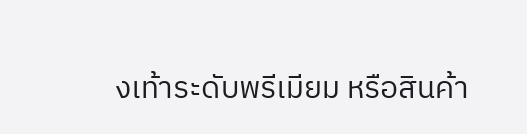งเท้าระดับพรีเมียม หรือสินค้า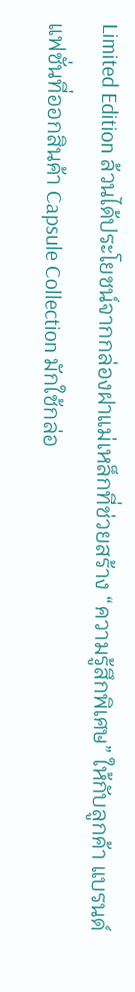Limited Edition ล้วนได้ประโยชน์จากกล่องฝาแม่เหล็กที่ช่วยสร้าง “ความรู้สึกพิเศษ” ให้กับลูกค้า แบรนด์แฟชั่นที่ออกสินค้า Capsule Collection มักใช้กล่อ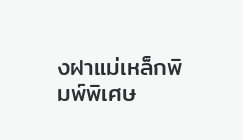งฝาแม่เหล็กพิมพ์พิเศษ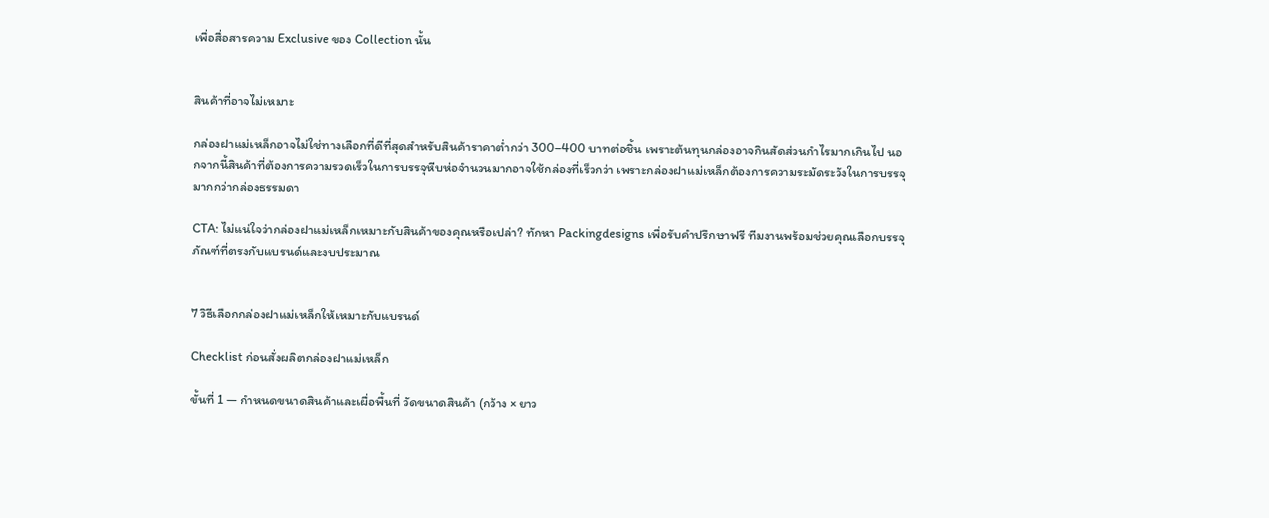เพื่อสื่อสารความ Exclusive ของ Collection นั้น


สินค้าที่อาจไม่เหมาะ

กล่องฝาแม่เหล็กอาจไม่ใช่ทางเลือกที่ดีที่สุดสำหรับสินค้าราคาต่ำกว่า 300–400 บาทต่อชิ้น เพราะต้นทุนกล่องอาจกินสัดส่วนกำไรมากเกินไป นอกจากนี้สินค้าที่ต้องการความรวดเร็วในการบรรจุหีบห่อจำนวนมากอาจใช้กล่องที่เร็วกว่า เพราะกล่องฝาแม่เหล็กต้องการความระมัดระวังในการบรรจุมากกว่ากล่องธรรมดา

CTA: ไม่แน่ใจว่ากล่องฝาแม่เหล็กเหมาะกับสินค้าของคุณหรือเปล่า? ทักหา Packingdesigns เพื่อรับคำปรึกษาฟรี ทีมงานพร้อมช่วยคุณเลือกบรรจุภัณฑ์ที่ตรงกับแบรนด์และงบประมาณ


7 วิธีเลือกกล่องฝาแม่เหล็กให้เหมาะกับแบรนด์

Checklist ก่อนสั่งผลิตกล่องฝาแม่เหล็ก

ขั้นที่ 1 — กำหนดขนาดสินค้าและเผื่อพื้นที่ วัดขนาดสินค้า (กว้าง × ยาว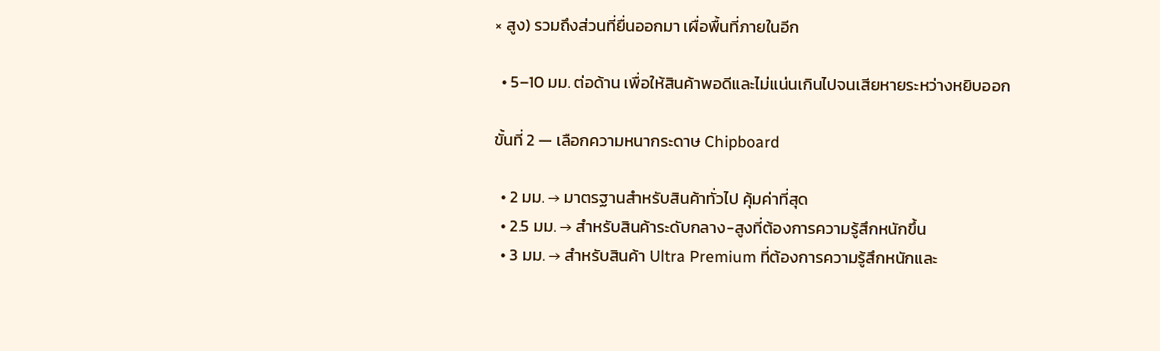× สูง) รวมถึงส่วนที่ยื่นออกมา เผื่อพื้นที่ภายในอีก

  • 5–10 มม. ต่อด้าน เพื่อให้สินค้าพอดีและไม่แน่นเกินไปจนเสียหายระหว่างหยิบออก

ขั้นที่ 2 — เลือกความหนากระดาษ Chipboard

  • 2 มม. → มาตรฐานสำหรับสินค้าทั่วไป คุ้มค่าที่สุด
  • 2.5 มม. → สำหรับสินค้าระดับกลาง-สูงที่ต้องการความรู้สึกหนักขึ้น
  • 3 มม. → สำหรับสินค้า Ultra Premium ที่ต้องการความรู้สึกหนักและ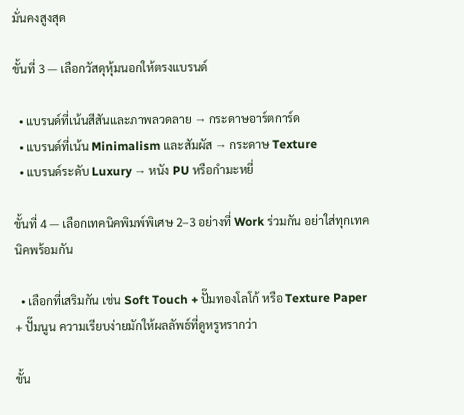มั่นคงสูงสุด

ขั้นที่ 3 — เลือกวัสดุหุ้มนอกให้ตรงแบรนด์

  • แบรนด์ที่เน้นสีสันและภาพลวดลาย → กระดาษอาร์ตการ์ด
  • แบรนด์ที่เน้น Minimalism และสัมผัส → กระดาษ Texture
  • แบรนด์ระดับ Luxury → หนัง PU หรือกำมะหยี่

ขั้นที่ 4 — เลือกเทคนิคพิมพ์พิเศษ 2–3 อย่างที่ Work ร่วมกัน อย่าใส่ทุกเทคนิคพร้อมกัน

  • เลือกที่เสริมกัน เช่น Soft Touch + ปั๊มทองโลโก้ หรือ Texture Paper + ปั๊มนูน ความเรียบง่ายมักให้ผลลัพธ์ที่ดูหรูหรากว่า

ขั้น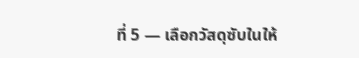ที่ 5 — เลือกวัสดุซับในให้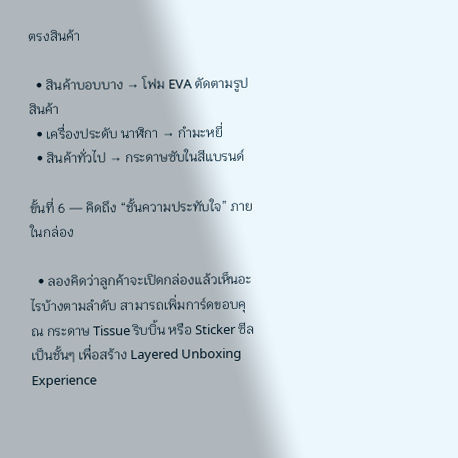ตรงสินค้า

  • สินค้าบอบบาง → โฟม EVA ตัดตามรูปสินค้า
  • เครื่องประดับ นาฬิกา → กำมะหยี่
  • สินค้าทั่วไป → กระดาษซับในสีแบรนด์

ขั้นที่ 6 — คิดถึง “ชั้นความประทับใจ” ภายในกล่อง

  • ลองคิดว่าลูกค้าจะเปิดกล่องแล้วเห็นอะไรบ้างตามลำดับ สามารถเพิ่มการ์ดขอบคุณ กระดาษ Tissue ริบบิ้น หรือ Sticker ซีลเป็นชั้นๆ เพื่อสร้าง Layered Unboxing Experience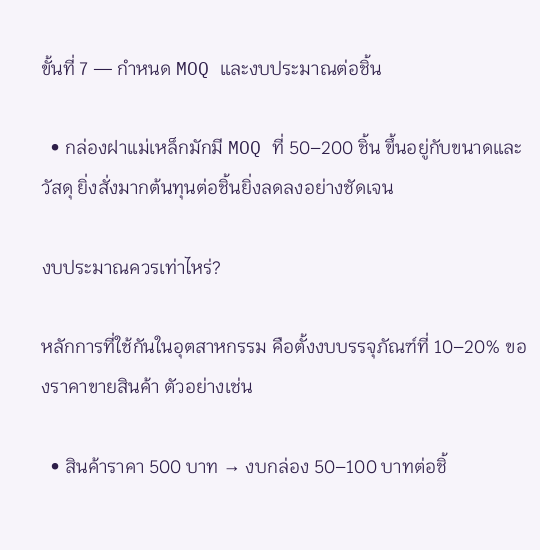ขั้นที่ 7 — กำหนด MOQ และงบประมาณต่อชิ้น

  • กล่องฝาแม่เหล็กมักมี MOQ ที่ 50–200 ชิ้น ขึ้นอยู่กับขนาดและวัสดุ ยิ่งสั่งมากต้นทุนต่อชิ้นยิ่งลดลงอย่างชัดเจน

งบประมาณควรเท่าไหร่?

หลักการที่ใช้กันในอุตสาหกรรม คือตั้งงบบรรจุภัณฑ์ที่ 10–20% ของราคาขายสินค้า ตัวอย่างเช่น

  • สินค้าราคา 500 บาท → งบกล่อง 50–100 บาทต่อชิ้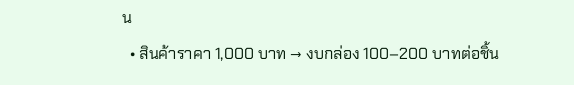น
  • สินค้าราคา 1,000 บาท → งบกล่อง 100–200 บาทต่อชิ้น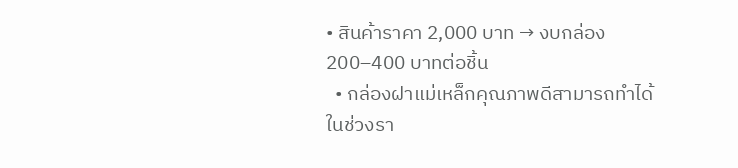• สินค้าราคา 2,000 บาท → งบกล่อง 200–400 บาทต่อชิ้น
  • กล่องฝาแม่เหล็กคุณภาพดีสามารถทำได้ในช่วงรา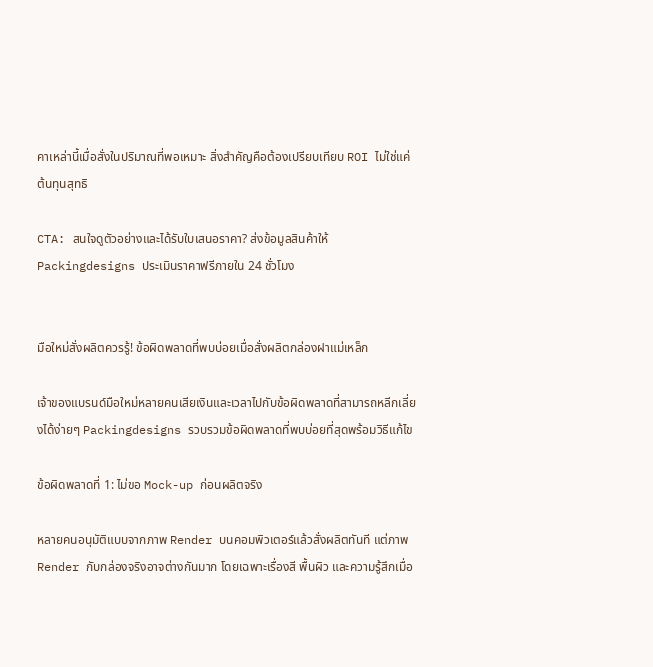คาเหล่านี้เมื่อสั่งในปริมาณที่พอเหมาะ สิ่งสำคัญคือต้องเปรียบเทียบ ROI ไม่ใช่แค่ต้นทุนสุทธิ

CTA: สนใจดูตัวอย่างและได้รับใบเสนอราคา? ส่งข้อมูลสินค้าให้ Packingdesigns ประเมินราคาฟรีภายใน 24 ชั่วโมง


มือใหม่สั่งผลิตควรรู้! ข้อผิดพลาดที่พบบ่อยเมื่อสั่งผลิตกล่องฝาแม่เหล็ก

เจ้าของแบรนด์มือใหม่หลายคนเสียเงินและเวลาไปกับข้อผิดพลาดที่สามารถหลีกเลี่ยงได้ง่ายๆ Packingdesigns รวบรวมข้อผิดพลาดที่พบบ่อยที่สุดพร้อมวิธีแก้ไข

ข้อผิดพลาดที่ 1: ไม่ขอ Mock-up ก่อนผลิตจริง

หลายคนอนุมัติแบบจากภาพ Render บนคอมพิวเตอร์แล้วสั่งผลิตทันที แต่ภาพ Render กับกล่องจริงอาจต่างกันมาก โดยเฉพาะเรื่องสี พื้นผิว และความรู้สึกเมื่อ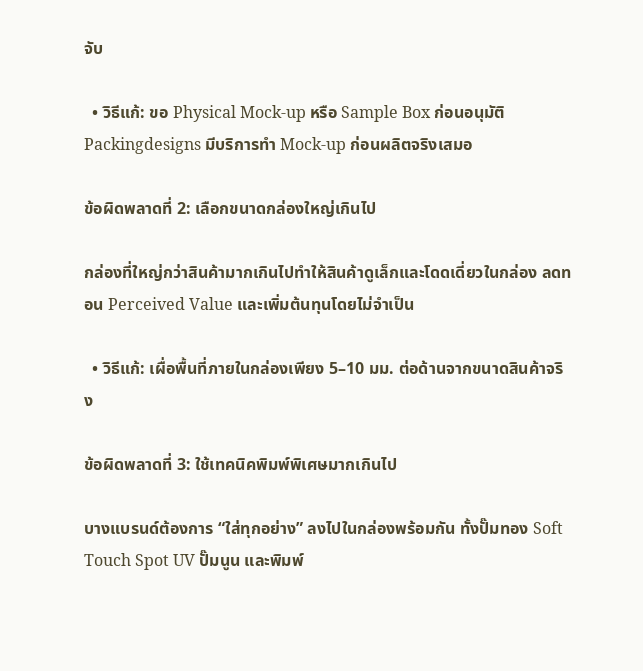จับ

  • วิธีแก้: ขอ Physical Mock-up หรือ Sample Box ก่อนอนุมัติ Packingdesigns มีบริการทำ Mock-up ก่อนผลิตจริงเสมอ

ข้อผิดพลาดที่ 2: เลือกขนาดกล่องใหญ่เกินไป

กล่องที่ใหญ่กว่าสินค้ามากเกินไปทำให้สินค้าดูเล็กและโดดเดี่ยวในกล่อง ลดทอน Perceived Value และเพิ่มต้นทุนโดยไม่จำเป็น

  • วิธีแก้: เผื่อพื้นที่ภายในกล่องเพียง 5–10 มม. ต่อด้านจากขนาดสินค้าจริง

ข้อผิดพลาดที่ 3: ใช้เทคนิคพิมพ์พิเศษมากเกินไป

บางแบรนด์ต้องการ “ใส่ทุกอย่าง” ลงไปในกล่องพร้อมกัน ทั้งปั๊มทอง Soft Touch Spot UV ปั๊มนูน และพิมพ์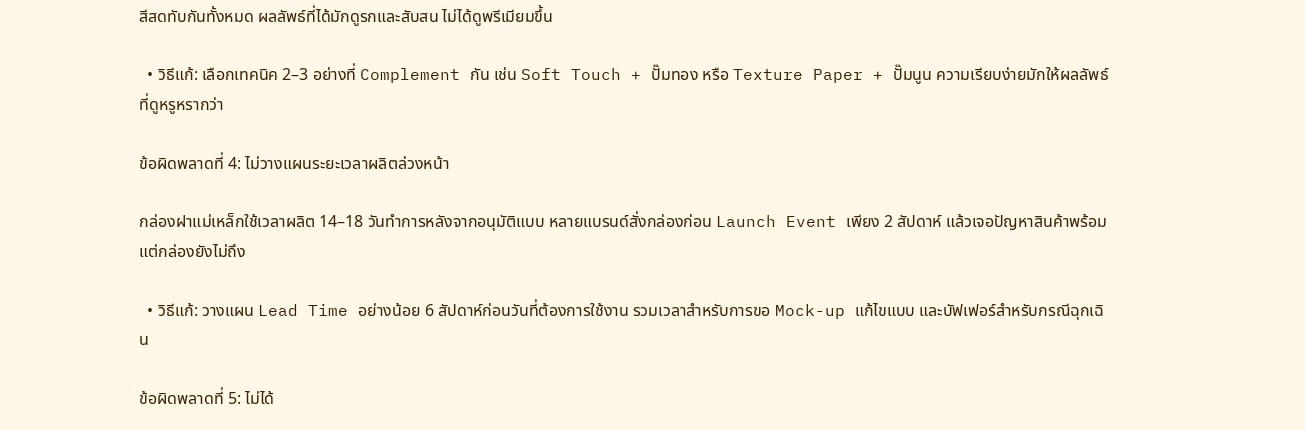สีสดทับกันทั้งหมด ผลลัพธ์ที่ได้มักดูรกและสับสน ไม่ได้ดูพรีเมียมขึ้น

  • วิธีแก้: เลือกเทคนิค 2–3 อย่างที่ Complement กัน เช่น Soft Touch + ปั๊มทอง หรือ Texture Paper + ปั๊มนูน ความเรียบง่ายมักให้ผลลัพธ์ที่ดูหรูหรากว่า

ข้อผิดพลาดที่ 4: ไม่วางแผนระยะเวลาผลิตล่วงหน้า

กล่องฝาแม่เหล็กใช้เวลาผลิต 14–18 วันทำการหลังจากอนุมัติแบบ หลายแบรนด์สั่งกล่องก่อน Launch Event เพียง 2 สัปดาห์ แล้วเจอปัญหาสินค้าพร้อมแต่กล่องยังไม่ถึง

  • วิธีแก้: วางแผน Lead Time อย่างน้อย 6 สัปดาห์ก่อนวันที่ต้องการใช้งาน รวมเวลาสำหรับการขอ Mock-up แก้ไขแบบ และบัฟเฟอร์สำหรับกรณีฉุกเฉิน

ข้อผิดพลาดที่ 5: ไม่ได้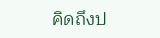คิดถึงป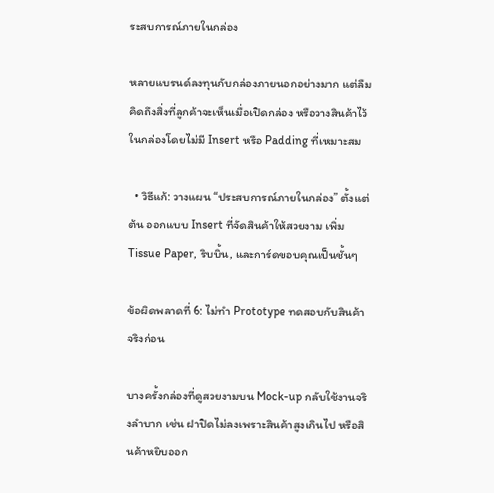ระสบการณ์ภายในกล่อง

หลายแบรนด์ลงทุนกับกล่องภายนอกอย่างมาก แต่ลืมคิดถึงสิ่งที่ลูกค้าจะเห็นเมื่อเปิดกล่อง หรือวางสินค้าไว้ในกล่องโดยไม่มี Insert หรือ Padding ที่เหมาะสม

  • วิธีแก้: วางแผน “ประสบการณ์ภายในกล่อง” ตั้งแต่ต้น ออกแบบ Insert ที่จัดสินค้าให้สวยงาม เพิ่ม Tissue Paper, ริบบิ้น, และการ์ดขอบคุณเป็นชั้นๆ

ข้อผิดพลาดที่ 6: ไม่ทำ Prototype ทดสอบกับสินค้าจริงก่อน

บางครั้งกล่องที่ดูสวยงามบน Mock-up กลับใช้งานจริงลำบาก เช่น ฝาปิดไม่ลงเพราะสินค้าสูงเกินไป หรือสินค้าหยิบออก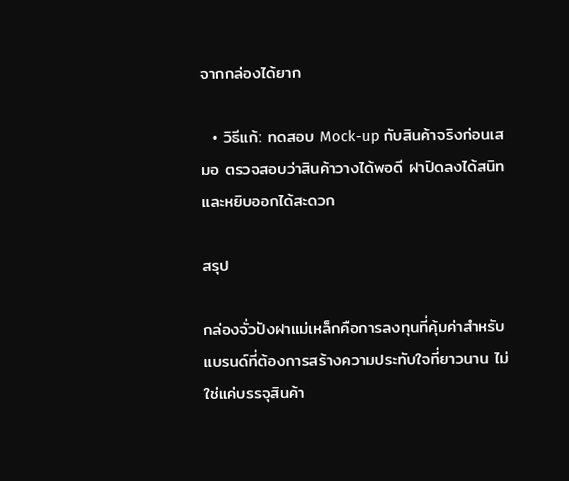จากกล่องได้ยาก

  • วิธีแก้: ทดสอบ Mock-up กับสินค้าจริงก่อนเสมอ ตรวจสอบว่าสินค้าวางได้พอดี ฝาปิดลงได้สนิท และหยิบออกได้สะดวก

สรุป

กล่องจั่วปังฝาแม่เหล็กคือการลงทุนที่คุ้มค่าสำหรับแบรนด์ที่ต้องการสร้างความประทับใจที่ยาวนาน ไม่ใช่แค่บรรจุสินค้า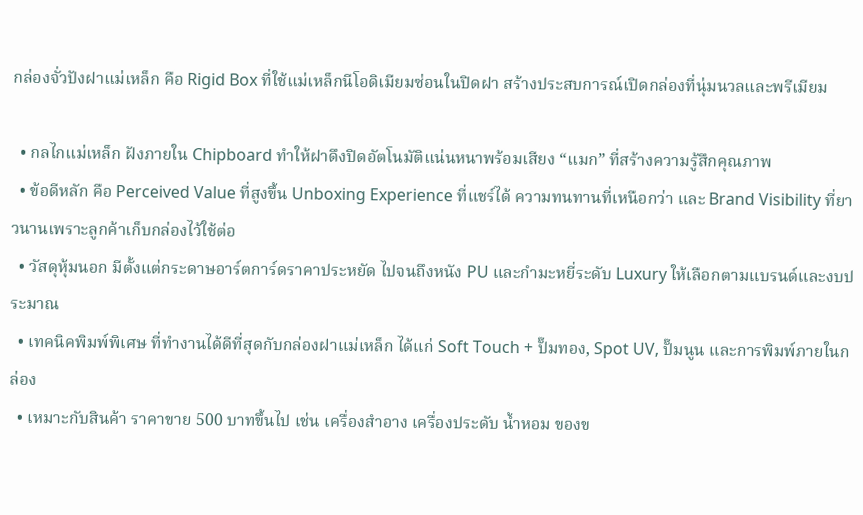กล่องจั่วปังฝาแม่เหล็ก คือ Rigid Box ที่ใช้แม่เหล็กนีโอดิเมียมซ่อนในปิดฝา สร้างประสบการณ์เปิดกล่องที่นุ่มนวลและพรีเมียม

  • กลไกแม่เหล็ก ฝังภายใน Chipboard ทำให้ฝาดึงปิดอัตโนมัติแน่นหนาพร้อมเสียง “แมก” ที่สร้างความรู้สึกคุณภาพ
  • ข้อดีหลัก คือ Perceived Value ที่สูงขึ้น Unboxing Experience ที่แชร์ได้ ความทนทานที่เหนือกว่า และ Brand Visibility ที่ยาวนานเพราะลูกค้าเก็บกล่องไว้ใช้ต่อ
  • วัสดุหุ้มนอก มีตั้งแต่กระดาษอาร์ตการ์ดราคาประหยัด ไปจนถึงหนัง PU และกำมะหยี่ระดับ Luxury ให้เลือกตามแบรนด์และงบประมาณ
  • เทคนิคพิมพ์พิเศษ ที่ทำงานได้ดีที่สุดกับกล่องฝาแม่เหล็ก ได้แก่ Soft Touch + ปั๊มทอง, Spot UV, ปั๊มนูน และการพิมพ์ภายในกล่อง
  • เหมาะกับสินค้า ราคาขาย 500 บาทขึ้นไป เช่น เครื่องสำอาง เครื่องประดับ น้ำหอม ของข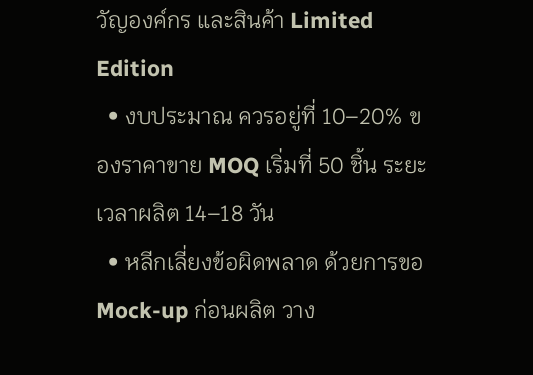วัญองค์กร และสินค้า Limited Edition
  • งบประมาณ ควรอยู่ที่ 10–20% ของราคาขาย MOQ เริ่มที่ 50 ชิ้น ระยะเวลาผลิต 14–18 วัน
  • หลีกเลี่ยงข้อผิดพลาด ด้วยการขอ Mock-up ก่อนผลิต วาง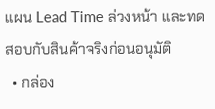แผน Lead Time ล่วงหน้า และทดสอบกับสินค้าจริงก่อนอนุมัติ
  • กล่อง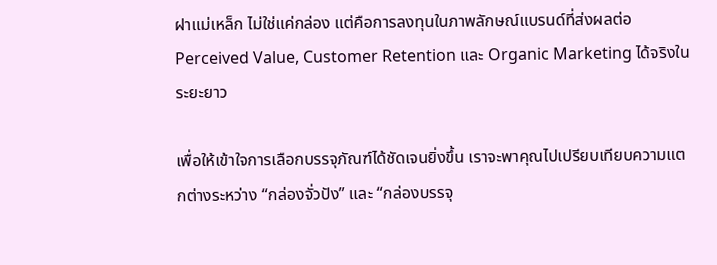ฝาแม่เหล็ก ไม่ใช่แค่กล่อง แต่คือการลงทุนในภาพลักษณ์แบรนด์ที่ส่งผลต่อ Perceived Value, Customer Retention และ Organic Marketing ได้จริงในระยะยาว

เพื่อให้เข้าใจการเลือกบรรจุภัณฑ์ได้ชัดเจนยิ่งขึ้น เราจะพาคุณไปเปรียบเทียบความแตกต่างระหว่าง “กล่องจั่วปัง” และ “กล่องบรรจุ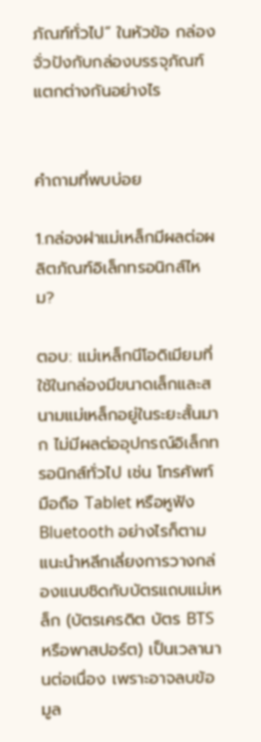ภัณฑ์ทั่วไป” ในหัวข้อ กล่องจั่วปังกับกล่องบรรจุภัณฑ์ แตกต่างกันอย่างไร


คำถามที่พบบ่อย

1.กล่องฝาแม่เหล็กมีผลต่อผลิตภัณฑ์อิเล็กทรอนิกส์ไหม?

ตอบ: แม่เหล็กนีโอดิเมียมที่ใช้ในกล่องมีขนาดเล็กและสนามแม่เหล็กอยู่ในระยะสั้นมาก ไม่มีผลต่ออุปกรณ์อิเล็กทรอนิกส์ทั่วไป เช่น โทรศัพท์มือถือ Tablet หรือหูฟัง Bluetooth อย่างไรก็ตาม แนะนำหลีกเลี่ยงการวางกล่องแนบชิดกับบัตรแถบแม่เหล็ก (บัตรเครดิต บัตร BTS หรือพาสปอร์ต) เป็นเวลานานต่อเนื่อง เพราะอาจลบข้อมูล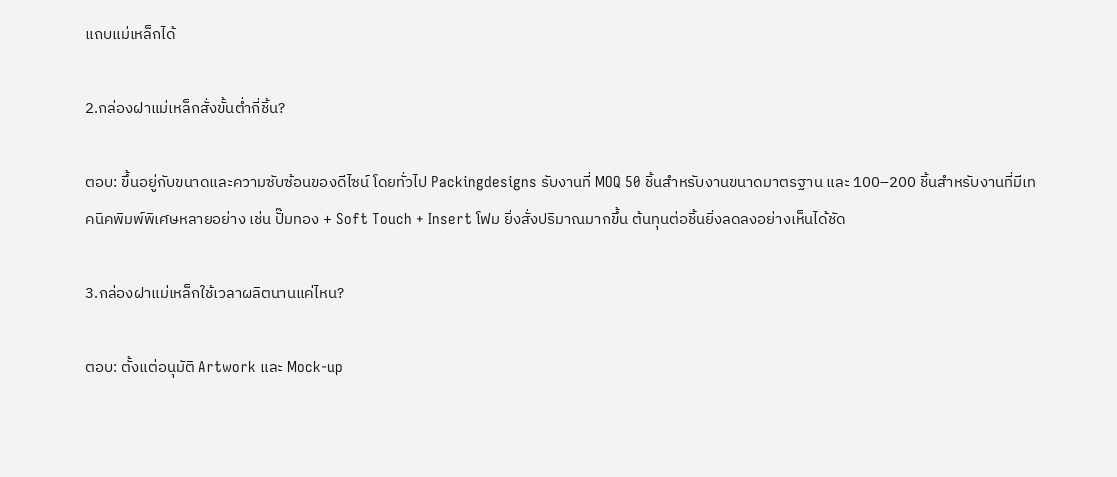แถบแม่เหล็กได้

2.กล่องฝาแม่เหล็กสั่งขั้นต่ำกี่ชิ้น?

ตอบ: ขึ้นอยู่กับขนาดและความซับซ้อนของดีไซน์ โดยทั่วไป Packingdesigns รับงานที่ MOQ 50 ชิ้นสำหรับงานขนาดมาตรฐาน และ 100–200 ชิ้นสำหรับงานที่มีเทคนิคพิมพ์พิเศษหลายอย่าง เช่น ปั๊มทอง + Soft Touch + Insert โฟม ยิ่งสั่งปริมาณมากขึ้น ต้นทุนต่อชิ้นยิ่งลดลงอย่างเห็นได้ชัด

3.กล่องฝาแม่เหล็กใช้เวลาผลิตนานแค่ไหน?

ตอบ: ตั้งแต่อนุมัติ Artwork และ Mock-up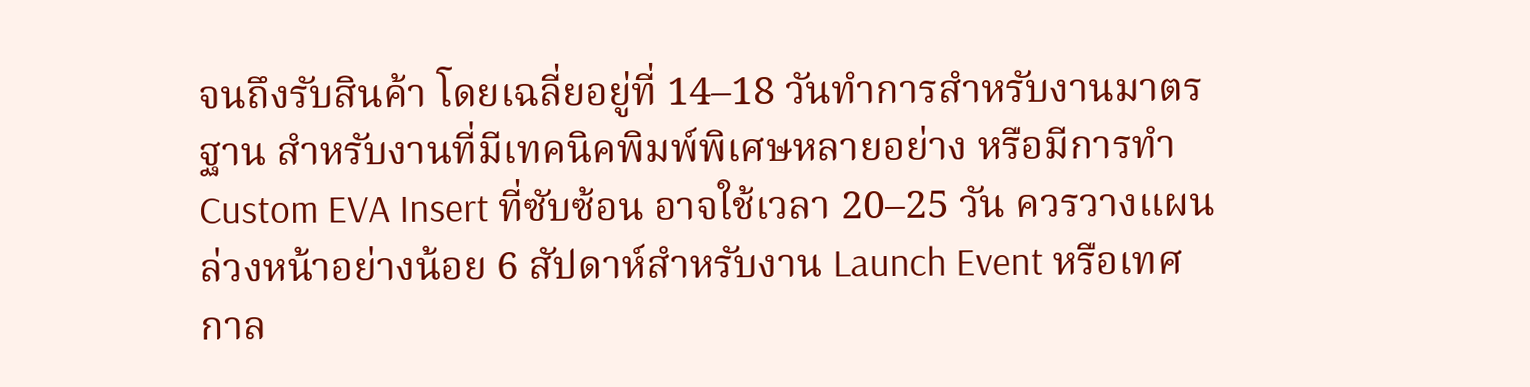จนถึงรับสินค้า โดยเฉลี่ยอยู่ที่ 14–18 วันทำการสำหรับงานมาตรฐาน สำหรับงานที่มีเทคนิคพิมพ์พิเศษหลายอย่าง หรือมีการทำ Custom EVA Insert ที่ซับซ้อน อาจใช้เวลา 20–25 วัน ควรวางแผนล่วงหน้าอย่างน้อย 6 สัปดาห์สำหรับงาน Launch Event หรือเทศกาล